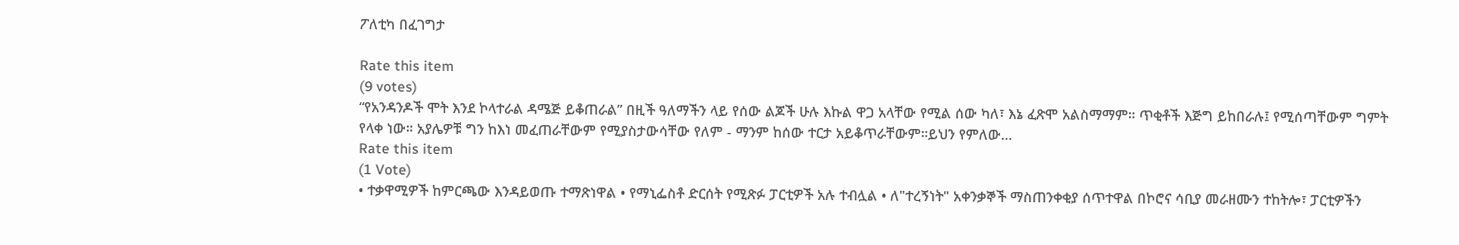ፖለቲካ በፈገግታ

Rate this item
(9 votes)
“የአንዳንዶች ሞት እንደ ኮላተራል ዳሜጅ ይቆጠራል” በዚች ዓለማችን ላይ የሰው ልጆች ሁሉ እኩል ዋጋ አላቸው የሚል ሰው ካለ፣ እኔ ፈጽሞ አልስማማም። ጥቂቶች እጅግ ይከበራሉ፤ የሚሰጣቸውም ግምት የላቀ ነው። አያሌዎቹ ግን ከእነ መፈጠራቸውም የሚያስታውሳቸው የለም - ማንም ከሰው ተርታ አይቆጥራቸውም።ይህን የምለው…
Rate this item
(1 Vote)
• ተቃዋሚዎች ከምርጫው እንዳይወጡ ተማጽነዋል • የማኒፌስቶ ድርሰት የሚጽፉ ፓርቲዎች አሉ ተብሏል • ለ"ተረኝነት" አቀንቃኞች ማስጠንቀቂያ ሰጥተዋል በኮሮና ሳቢያ መራዘሙን ተከትሎ፣ ፓርቲዎችን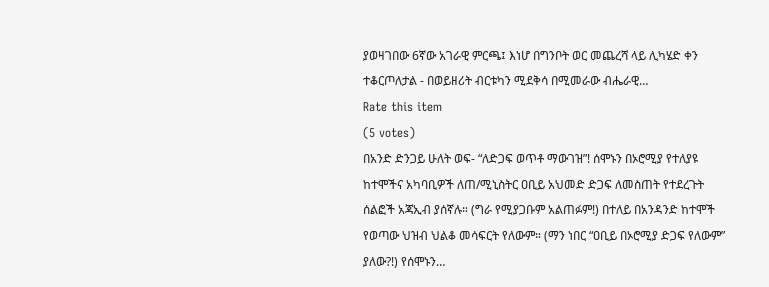ያወዛገበው 6ኛው አገራዊ ምርጫ፤ እነሆ በግንቦት ወር መጨረሻ ላይ ሊካሄድ ቀን ተቆርጦለታል - በወይዘሪት ብርቱካን ሚደቅሳ በሚመራው ብሔራዊ…
Rate this item
(5 votes)
በአንድ ድንጋይ ሁለት ወፍ- “ለድጋፍ ወጥቶ ማውገዝ”! ሰሞኑን በኦሮሚያ የተለያዩ ከተሞችና አካባቢዎች ለጠ/ሚኒስትር ዐቢይ አህመድ ድጋፍ ለመስጠት የተደረጉት ሰልፎች አጃኢብ ያሰኛሉ። (ግራ የሚያጋቡም አልጠፉም!) በተለይ በአንዳንድ ከተሞች የወጣው ህዝብ ህልቆ መሳፍርት የለውም። (ማን ነበር “ዐቢይ በኦሮሚያ ድጋፍ የለውም” ያለው?!) የሰሞኑን…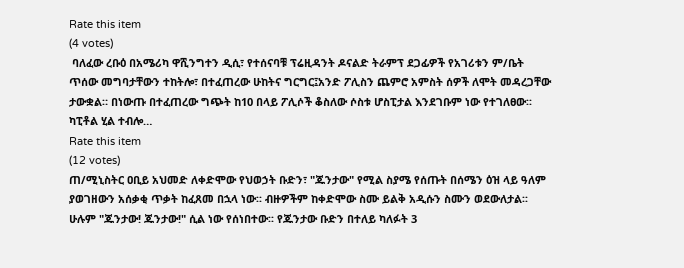Rate this item
(4 votes)
 ባለፈው ረቡዕ በአሜሪካ ዋሺንግተን ዲሲ፣ የተሰናባቹ ፕሬዚዳንት ዶናልድ ትራምፕ ደጋፊዎች የአገሪቱን ም/ቤት ጥሰው መግባታቸውን ተከትሎ፣ በተፈጠረው ሁከትና ግርግር፤አንድ ፖሊስን ጨምሮ አምስት ሰዎች ለሞት መዳረጋቸው ታውቋል። በነውጡ በተፈጠረው ግጭት ከ10 በላይ ፖሊሶች ቆስለው ሶስቱ ሆስፒታል እንደገቡም ነው የተገለፀው፡፡ ካፒቶል ሂል ተብሎ…
Rate this item
(12 votes)
ጠ/ሚኒስትር ዐቢይ አህመድ ለቀድሞው የህወኃት ቡድን፣ "ጁንታው" የሚል ስያሜ የሰጡት በሰሜን ዕዝ ላይ ዓለም ያወገዘውን አሰቃቂ ጥቃት ከፈጸመ በኋላ ነው፡፡ ብዙዎችም ከቀድሞው ስሙ ይልቅ አዲሱን ስሙን ወደውለታል፡፡ ሁሉም "ጁንታው! ጁንታው!" ሲል ነው የሰነበተው፡፡ የጁንታው ቡድን በተለይ ካለፉት 3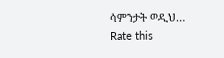ሳምንታት ወዲህ…
Rate this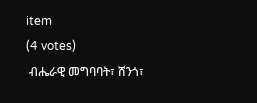item
(4 votes)
 ብሔራዊ መግባባት፣ ሸንጎ፣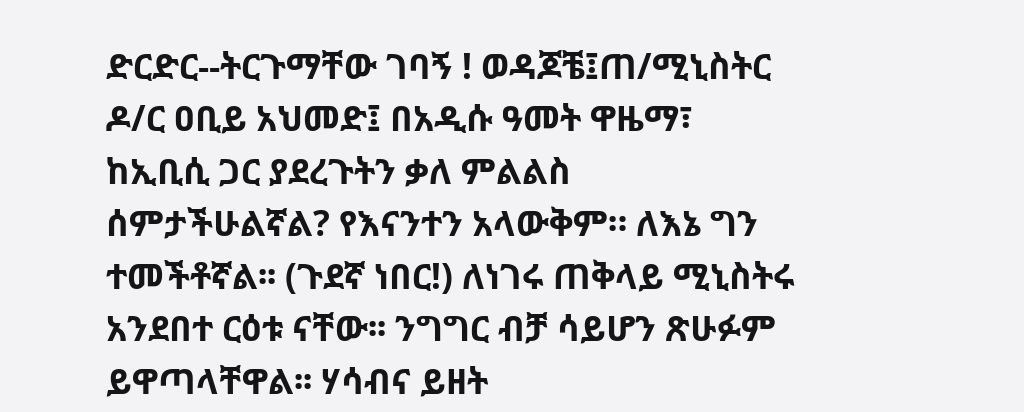ድርድር--ትርጉማቸው ገባኝ ! ወዳጆቼ፤ጠ/ሚኒስትር ዶ/ር ዐቢይ አህመድ፤ በአዲሱ ዓመት ዋዜማ፣ ከኢቢሲ ጋር ያደረጉትን ቃለ ምልልስ ሰምታችሁልኛል? የእናንተን አላውቅም። ለእኔ ግን ተመችቶኛል፡፡ (ጉደኛ ነበር!) ለነገሩ ጠቅላይ ሚኒስትሩ አንደበተ ርዕቱ ናቸው፡፡ ንግግር ብቻ ሳይሆን ጽሁፉም ይዋጣላቸዋል፡፡ ሃሳብና ይዘት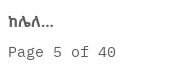ከሌለ…
Page 5 of 40